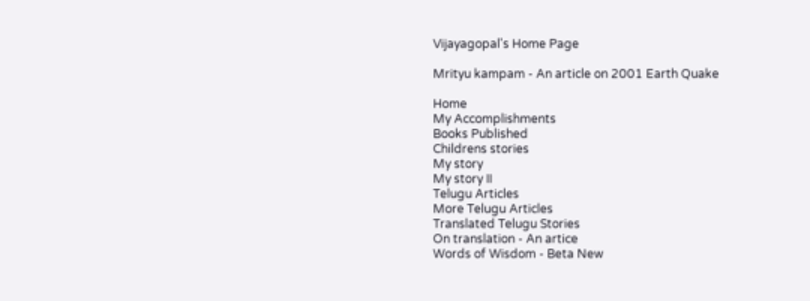Vijayagopal's Home Page

Mrityu kampam - An article on 2001 Earth Quake

Home
My Accomplishments
Books Published
Childrens stories
My story
My story II
Telugu Articles
More Telugu Articles
Translated Telugu Stories
On translation - An artice
Words of Wisdom - Beta New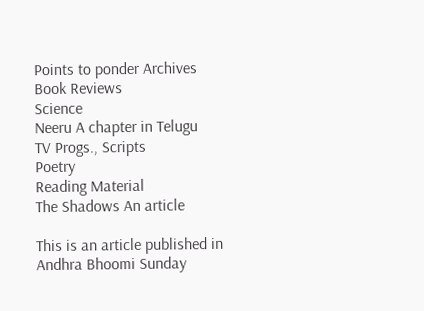Points to ponder Archives
Book Reviews
Science
Neeru A chapter in Telugu
TV Progs., Scripts
Poetry
Reading Material
The Shadows An article

This is an article published in Andhra Bhoomi Sunday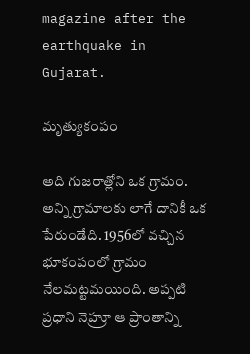magazine after the earthquake in Gujarat.

మృత్యుకంపం

అది గుజరాత్లోని ఒక గ్రామం. అన్ని గ్రామాలకు లాగే దానికీ ఒక పేరుండేది. 1956లో వచ్చిన భూకంపంలో గ్రామం నేలమట్టమయింది. అప్పటి ప్రధాని నెహ్రూ ఆ ప్రాంతాన్ని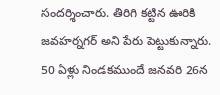సందర్శించారు. తిరిగి కట్టిన ఊరికి జవహర్నగర్ అని పేరు పెట్టుకున్నారు. 50 ఏళ్లు నిండకముందే జనవరి 26న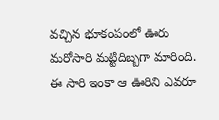వచ్చిన భూకంపంలో ఊరు మరోసారి మట్టిదిబ్బగా మారింది. ఈ సారి ఇంకా ఆ ఊరిని ఎవరూ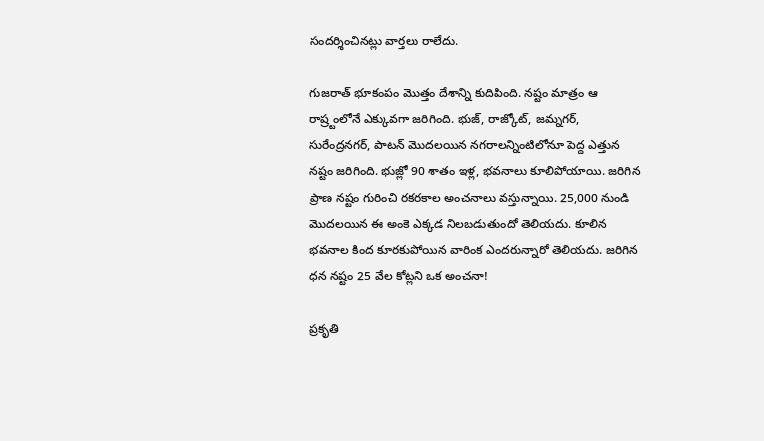సందర్శించినట్లు వార్తలు రాలేదు.

గుజరాత్ భూకంపం మొత్తం దేశాన్ని కుదిపింది. నష్టం మాత్రం ఆ రాష్ర్టంలోనే ఎక్కువగా జరిగింది. భుజ్, రాజ్కోట్, జమ్నగర్, సురేంద్రనగర్, పాటన్ మొదలయిన నగరాలన్నింటిలోనూ పెద్ద ఎత్తున నష్టం జరిగింది. భుజ్లో 90 శాతం ఇళ్ల, భవనాలు కూలిపోయాయి. జరిగిన ప్రాణ నష్టం గురించి రకరకాల అంచనాలు వస్తున్నాయి. 25,000 నుండి మొదలయిన ఈ అంకె ఎక్కడ నిలబడుతుందో తెలియదు. కూలిన భవనాల కింద కూరకుపోయిన వారింక ఎందరున్నారో తెలియదు. జరిగిన ధన నష్టం 25 వేల కోట్లని ఒక అంచనా!

ప్రకృతి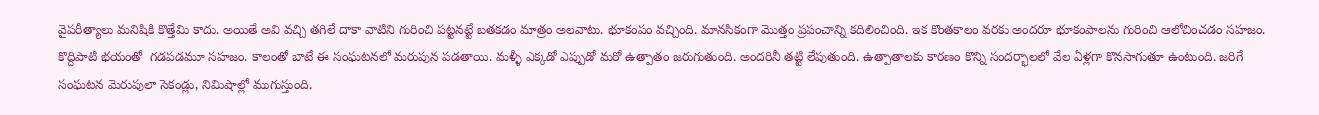వైపరీత్యాలు మనిషికి కొత్తేమి కాదు. అయితే అవి వచ్చి తగిలే దాకా వాటిని గురించి పట్టనట్టే బతకడం మాత్రం అలవాటు. భూకంపం వచ్చింది. మానసికంగా మొత్తం ప్రపంచాన్ని కదిలించింది. ఇక కొంతకాలం వరకు అందరూ భూకంపాలను గురించి ఆలోచించడం సహజం. కొద్దిపాటి భయంతో  గడపడమూ సహజం. కాలంతో బాటే ఈ సంఘటనలో మరుపున పడతాయి. మళ్ళీ ఎక్కడో ఎప్పుడో మరో ఉత్పాతం జరుగుతుంది. అందరినీ తట్టి లేపుతుంది. ఉత్పాతాలకు కారణం కొన్ని సందర్భాలలో వేల ఏళ్లగా కొనసాగుతూ ఉంటుంది. జరిగే సంఘటన మెరుపులా సెకండ్లు, నిమిషాల్లో ముగుస్తుంది.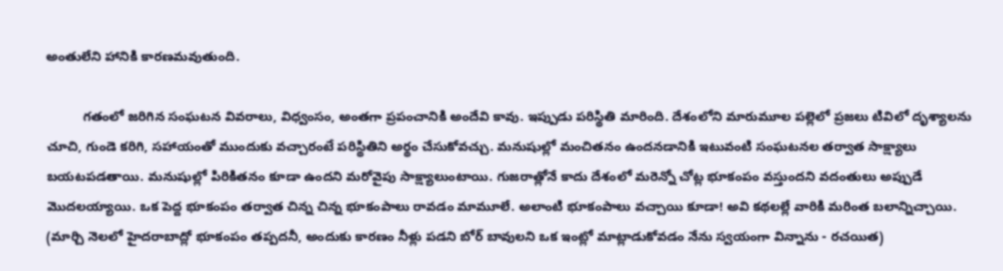అంతులేని హానికి కారణమవుతుంది.

          గతంలో జరిగిన సంఘటన వివరాలు, విధ్వంసం, అంతగా ప్రపంచానికి అందేవి కావు. ఇప్పుడు పరిస్థితి మారింది. దేశంలోని మారుమూల పల్లెలో ప్రజలు టివిలో దృశ్యాలను చూచి, గుండె కరిగి, సహాయంతో ముందుకు వచ్చారంటే పరిస్థితిని అర్థం చేసుకోవచ్చు. మనుషుల్లో మంచితనం ఉందనడానికి ఇటువంటి సంఘటనల తర్వాత సాక్ష్యాలు బయటపడతాయి. మనుషుల్లో పిరికితనం కూడా ఉందని మరోవైపు సాక్ష్యాలుంటాయి. గుజరాత్లోనే కాదు దేశంలో మరెన్నో చోట్ల భూకంపం వస్తుందని వదంతులు అప్పుడే మొదలయ్యాయి. ఒక పెద్ద భూకంపం తర్వాత చిన్న చిన్న భూకంపాలు రావడం మామూలే. అలాంటి భూకంపాలు వచ్చాయి కూడా! అవి కథలల్లే వారికి మరింత బలాన్నిచ్చాయి.  (మార్చి నెలలో హైదరాబాద్లో భూకంపం తప్పదనీ, అందుకు కారణం నీళ్లు పడని బోర్ బావులని ఒక ఇంట్లో మాట్లాడుకోవడం నేను స్వయంగా విన్నాను - రచయిత)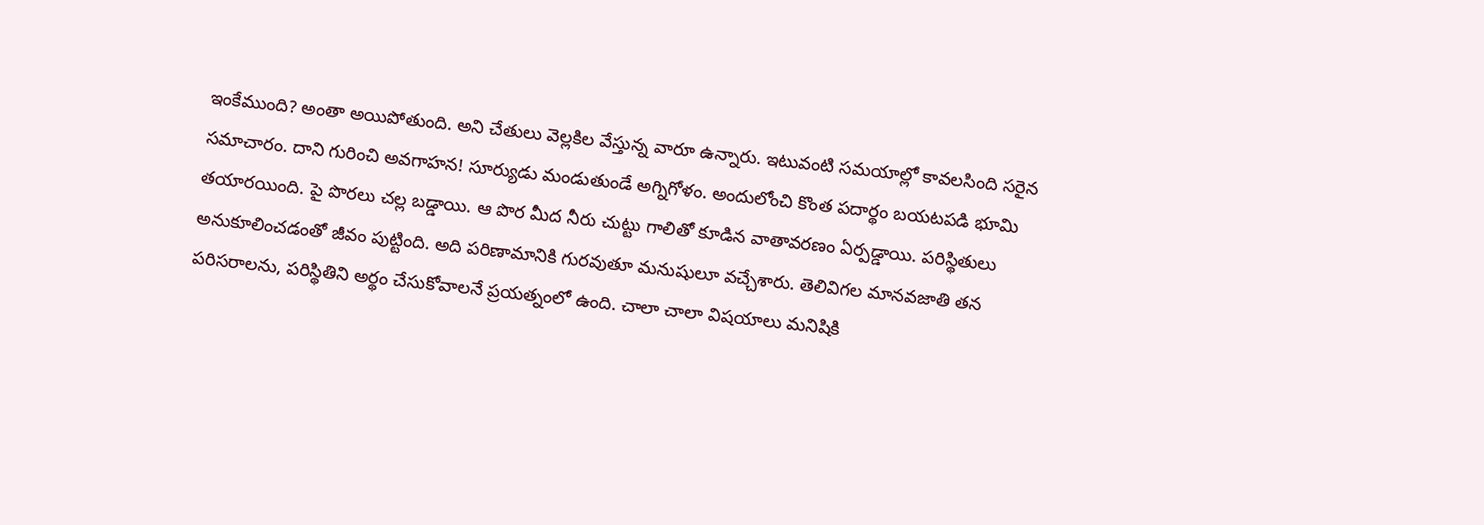ఇంకేముంది? అంతా అయిపోతుంది. అని చేతులు వెల్లకిల వేస్తున్న వారూ ఉన్నారు. ఇటువంటి సమయాల్లో కావలసింది సరైన సమాచారం. దాని గురించి అవగాహన! సూర్యుడు మండుతుండే అగ్నిగోళం. అందులోంచి కొంత పదార్థం బయటపడి భూమి తయారయింది. పై పొరలు చల్ల బడ్డాయి. ఆ పొర మీద నీరు చుట్టు గాలితో కూడిన వాతావరణం ఏర్పడ్డాయి. పరిస్థితులు అనుకూలించడంతో జీవం పుట్టింది. అది పరిణామానికి గురవుతూ మనుషులూ వచ్చేశారు. తెలివిగల మానవజాతి తన పరిసరాలను, పరిస్థితిని అర్థం చేసుకోవాలనే ప్రయత్నంలో ఉంది. చాలా చాలా విషయాలు మనిషికి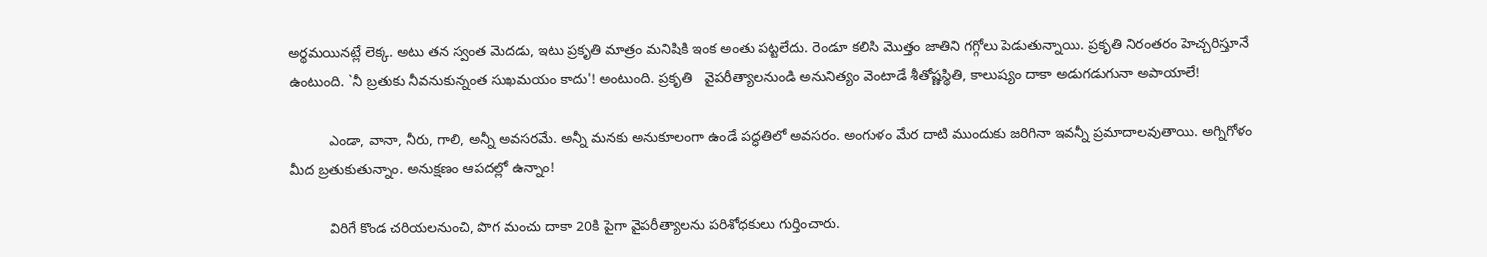అర్థమయినట్లే లెక్క. అటు తన స్వంత మెదడు, ఇటు ప్రకృతి మాత్రం మనిషికి ఇంక అంతు పట్టలేదు. రెండూ కలిసి మొత్తం జాతిని గగ్గోలు పెడుతున్నాయి. ప్రకృతి నిరంతరం హెచ్చరిస్తూనే ఉంటుంది. `నీ బ్రతుకు నీవనుకున్నంత సుఖమయం కాదు'! అంటుంది. ప్రకృతి   వైపరీత్యాలనుండి అనునిత్యం వెంటాడే శీతోష్ణస్థితి, కాలుష్యం దాకా అడుగడుగునా అపాయాలే!

          ఎండా, వానా, నీరు, గాలి, అన్నీ అవసరమే. అన్నీ మనకు అనుకూలంగా ఉండే పద్ధతిలో అవసరం. అంగుళం మేర దాటి ముందుకు జరిగినా ఇవన్నీ ప్రమాదాలవుతాయి. అగ్నిగోళం మీద బ్రతుకుతున్నాం. అనుక్షణం ఆపదల్లో ఉన్నాం!

          విరిగే కొండ చరియలనుంచి, పొగ మంచు దాకా 20కి పైగా వైపరీత్యాలను పరిశోధకులు గుర్తించారు.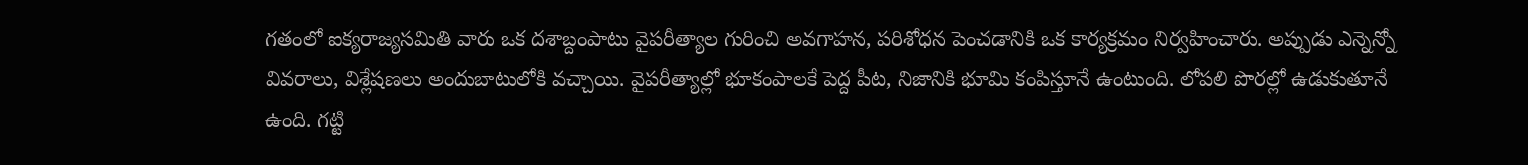గతంలో ఐక్యరాజ్యసమితి వారు ఒక దశాబ్దంపాటు వైపరీత్యాల గురించి అవగాహన, పరిశోధన పెంచడానికి ఒక కార్యక్రమం నిర్వహించారు. అప్పుడు ఎన్నెన్నో వివరాలు, విశ్లేషణలు అందుబాటులోకి వచ్చాయి. వైపరీత్యాల్లో భూకంపాలకే పెద్ద పీట, నిజానికి భూమి కంపిస్తూనే ఉంటుంది. లోపలి పొరల్లో ఉడుకుతూనే ఉంది. గట్టి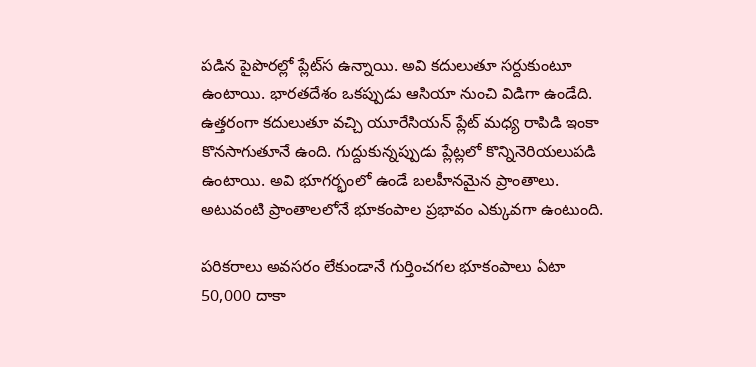పడిన పైపొరల్లో ప్లేట్‌‌స ఉన్నాయి. అవి కదులుతూ సర్దుకుంటూ ఉంటాయి. భారతదేశం ఒకప్పుడు ఆసియా నుంచి విడిగా ఉండేది. ఉత్తరంగా కదులుతూ వచ్చి యూరేసియన్ ప్లేట్ మధ్య రాపిడి ఇంకా కొనసాగుతూనే ఉంది. గుద్దుకున్నప్పుడు ప్లేట్లలో కొన్నినెరియలుపడి ఉంటాయి. అవి భూగర్భంలో ఉండే బలహీనమైన ప్రాంతాలు. అటువంటి ప్రాంతాలలోనే భూకంపాల ప్రభావం ఎక్కువగా ఉంటుంది.

పరికరాలు అవసరం లేకుండానే గుర్తించగల భూకంపాలు ఏటా 50,000 దాకా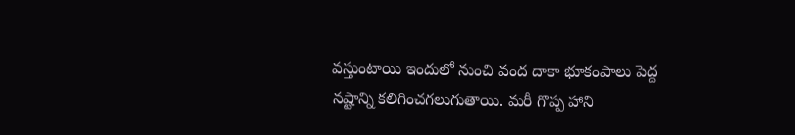వస్తుంటాయి ఇందులో నుంచి వంద దాకా భూకంపాలు పెద్ద నష్టాన్ని కలిగించగలుగుతాయి. మరీ గొప్ప హాని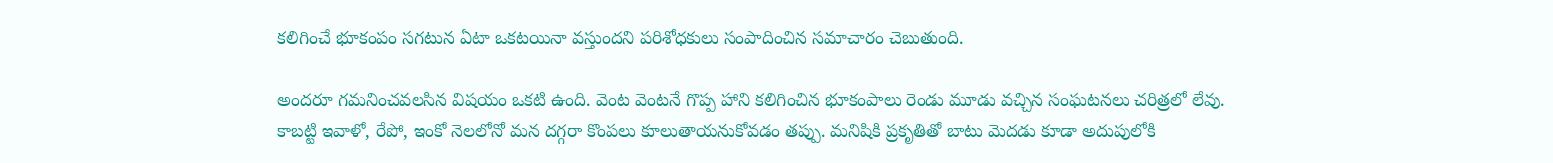కలిగించే భూకంపం సగటున ఏటా ఒకటయినా వస్తుందని పరిశోధకులు సంపాదించిన సమాచారం చెబుతుంది.

అందరూ గమనించవలసిన విషయం ఒకటి ఉంది. వెంట వెంటనే గొప్ప హాని కలిగించిన భూకంపాలు రెండు మూడు వచ్చిన సంఘటనలు చరిత్రలో లేవు. కాబట్టి ఇవాళో, రేపో, ఇంకో నెలలోనో మన దగ్గరా కొంపలు కూలుతాయనుకోవడం తప్పు. మనిషికి ప్రకృతితో బాటు మెదడు కూడా అదుపులోకి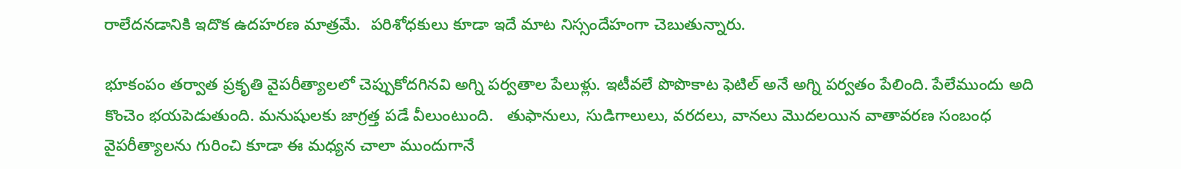రాలేదనడానికి ఇదొక ఉదహరణ మాత్రమే.  పరిశోధకులు కూడా ఇదే మాట నిస్సందేహంగా చెబుతున్నారు.

భూకంపం తర్వాత ప్రకృతి వైపరీత్యాలలో చెప్పుకోదగినవి అగ్ని పర్వతాల పేలుళ్లు. ఇటీవలే పొపొకాట ఫెటిల్ అనే అగ్ని పర్వతం పేలింది. పేలేముందు అది కొంచెం భయపెడుతుంది. మనుషులకు జాగ్రత్త పడే వీలుంటుంది.   తుఫానులు, సుడిగాలులు, వరదలు, వానలు మొదలయిన వాతావరణ సంబంధ వైపరీత్యాలను గురించి కూడా ఈ మధ్యన చాలా ముందుగానే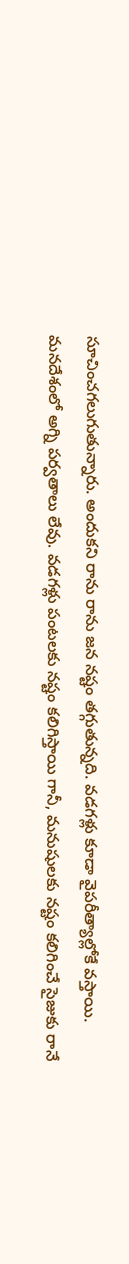సూచించగలుగుతున్నారు. అందుకని రాను రాను జన నష్టం తగ్గుతున్నది. వడగళ్లు కూడా వైపరీత్యాల్లోకే వస్తాయి. మనదేశంలో అగ్ని పర్వతాలు లేవు. వడగళ్లు పంటలకు నష్టం కలిగిస్తాయి గానీ, మనుషులకు నష్టం కలిగించే సైజుకు రానే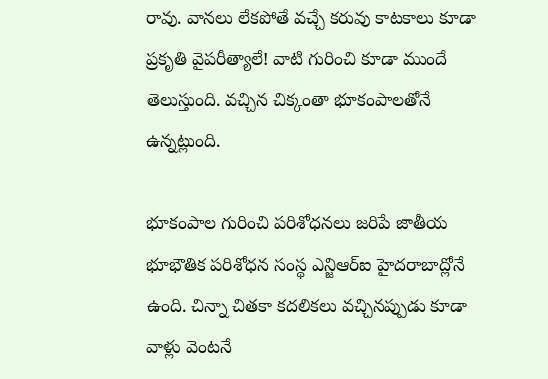రావు. వానలు లేకపోతే వచ్చే కరువు కాటకాలు కూడా ప్రకృతి వైపరీత్యాలే! వాటి గురించి కూడా ముందే తెలుస్తుంది. వచ్చిన చిక్కంతా భూకంపాలతోనే ఉన్నట్లుంది.

భూకంపాల గురించి పరిశోధనలు జరిపే జాతీయ భూభౌతిక పరిశోధన సంస్థ ఎన్జిఆర్ఐ హైదరాబాద్లోనే ఉంది. చిన్నా చితకా కదలికలు వచ్చినప్పుడు కూడా వాళ్లు వెంటనే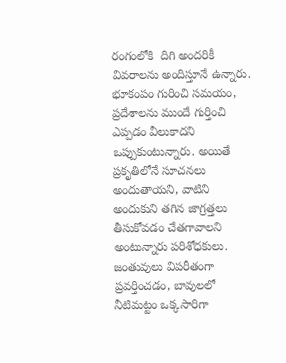రంగంలోకి  దిగి అందరికీ వివరాలను అందిస్తూనే ఉన్నారు. భూకంపం గురించి సమయం, ప్రదేశాలను ముందే గుర్తించి ఎప్పడం వీలుకాదని ఒప్పుకుంటున్నారు. అయితే ప్రకృతిలోనే సూచనలు అందుతాయని, వాటిని అందుకుని తగిన జాగ్రత్తలు తీసుకోవడం చేతగావాలని అంటున్నారు పరిశోధకులు. జంతువులు విపరీతంగా ప్రవర్తించడం, బావులలో నీటిమట్టం ఒక్కసారిగా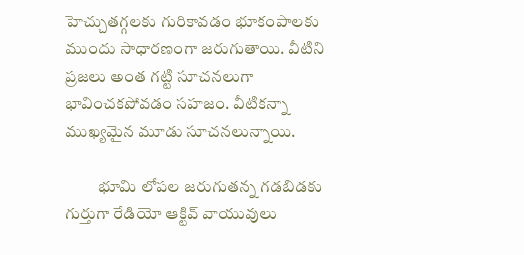హెచ్చుతగ్గలకు గురికావడం భూకంపాలకు ముందు సాధారణంగా జరుగుతాయి. వీటిని ప్రజలు అంత గట్టి సూచనలుగా భావించకపోవడం సహజం. వీటికన్నా ముఖ్యమైన మూడు సూచనలున్నాయి.

          భూమి లోపల జరుగుతన్న గడబిడకు గుర్తుగా రేడియో ఆక్టివ్ వాయువులు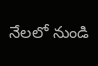నేలలో నుండి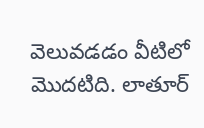వెలువడడం వీటిలో మొదటిది. లాతూర్